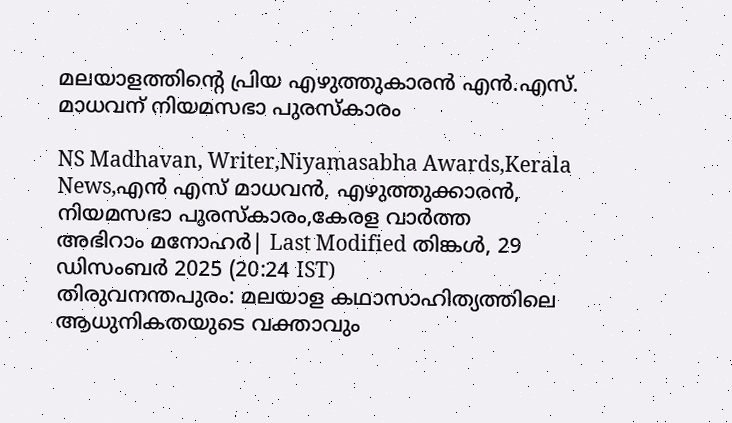മലയാളത്തിന്റെ പ്രിയ എഴുത്തുകാരൻ എൻ.എസ്. മാധവന് നിയമസഭാ പുരസ്‌കാരം

NS Madhavan, Writer,Niyamasabha Awards,Kerala News,എൻ എസ് മാധവൻ, എഴുത്തുക്കാരൻ, നിയമസഭാ പുരസ്കാരം,കേരള വാർത്ത
അഭിറാം മനോഹർ| Last Modified തിങ്കള്‍, 29 ഡിസം‌ബര്‍ 2025 (20:24 IST)
തിരുവനന്തപുരം: മലയാള കഥാസാഹിത്യത്തിലെ ആധുനികതയുടെ വക്താവും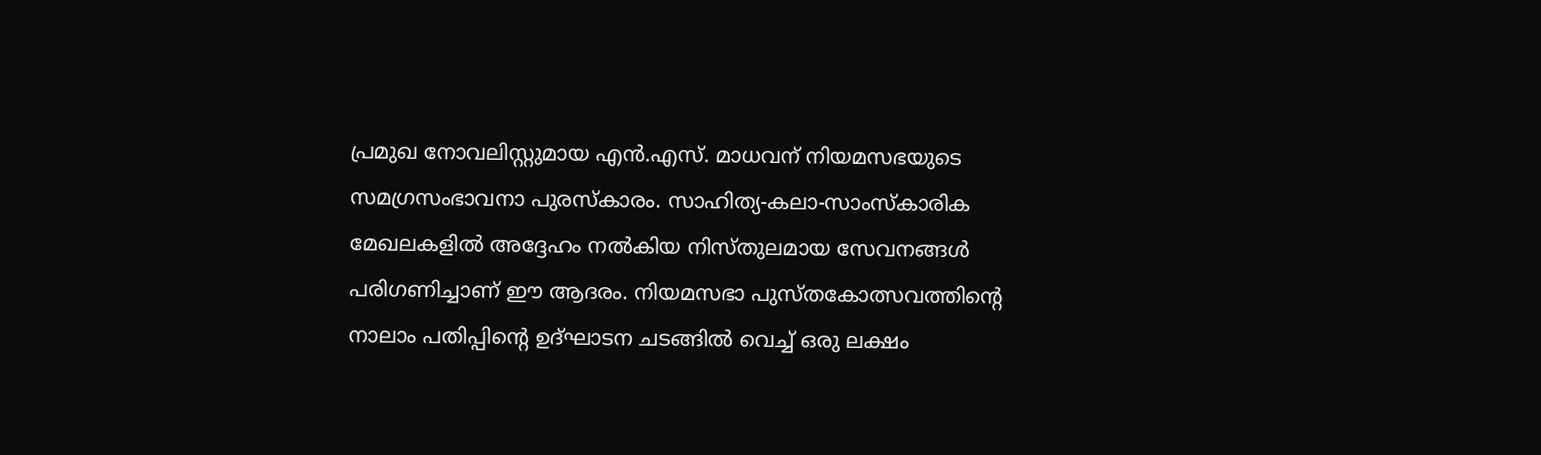പ്രമുഖ നോവലിസ്റ്റുമായ എന്‍.എസ്. മാധവന് നിയമസഭയുടെ സമഗ്രസംഭാവനാ പുരസ്‌കാരം. സാഹിത്യ-കലാ-സാംസ്‌കാരിക മേഖലകളില്‍ അദ്ദേഹം നല്‍കിയ നിസ്തുലമായ സേവനങ്ങള്‍ പരിഗണിച്ചാണ് ഈ ആദരം. നിയമസഭാ പുസ്തകോത്സവത്തിന്റെ നാലാം പതിപ്പിന്റെ ഉദ്ഘാടന ചടങ്ങില്‍ വെച്ച് ഒരു ലക്ഷം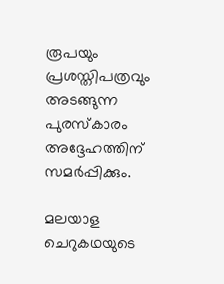രൂപയും പ്രശസ്തിപത്രവും അടങ്ങുന്ന പുരസ്‌കാരം അദ്ദേഹത്തിന് സമര്‍പ്പിക്കും.

മലയാള ചെറുകഥയുടെ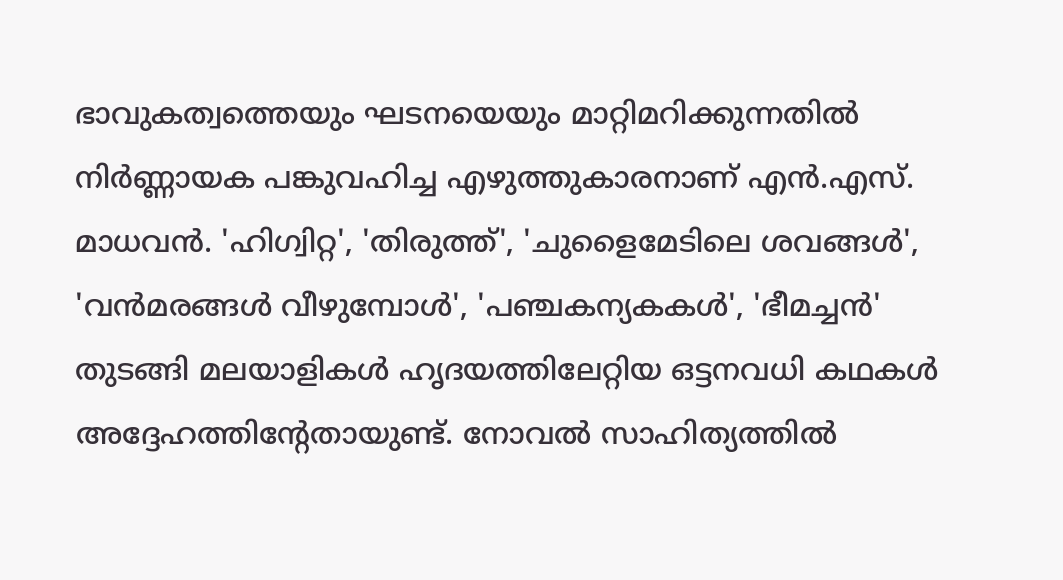ഭാവുകത്വത്തെയും ഘടനയെയും മാറ്റിമറിക്കുന്നതില്‍ നിര്‍ണ്ണായക പങ്കുവഹിച്ച എഴുത്തുകാരനാണ് എന്‍.എസ്. മാധവന്‍. 'ഹിഗ്വിറ്റ', 'തിരുത്ത്', 'ചുളൈമേടിലെ ശവങ്ങള്‍', 'വന്‍മരങ്ങള്‍ വീഴുമ്പോള്‍', 'പഞ്ചകന്യകകള്‍', 'ഭീമച്ചന്‍' തുടങ്ങി മലയാളികള്‍ ഹൃദയത്തിലേറ്റിയ ഒട്ടനവധി കഥകള്‍ അദ്ദേഹത്തിന്റേതായുണ്ട്. നോവല്‍ സാഹിത്യത്തില്‍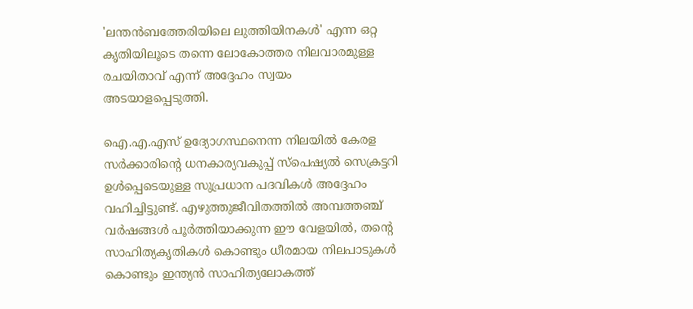'ലന്തന്‍ബത്തേരിയിലെ ലുത്തിയിനകള്‍' എന്ന ഒറ്റ കൃതിയിലൂടെ തന്നെ ലോകോത്തര നിലവാരമുള്ള രചയിതാവ് എന്ന് അദ്ദേഹം സ്വയം അടയാളപ്പെടുത്തി.

ഐ.എ.എസ് ഉദ്യോഗസ്ഥനെന്ന നിലയില്‍ കേരള സര്‍ക്കാരിന്റെ ധനകാര്യവകുപ്പ് സ്പെഷ്യല്‍ സെക്രട്ടറി ഉള്‍പ്പെടെയുള്ള സുപ്രധാന പദവികള്‍ അദ്ദേഹം വഹിച്ചിട്ടുണ്ട്. എഴുത്തുജീവിതത്തില്‍ അമ്പത്തഞ്ച് വര്‍ഷങ്ങള്‍ പൂര്‍ത്തിയാക്കുന്ന ഈ വേളയില്‍, തന്റെ സാഹിത്യകൃതികള്‍ കൊണ്ടും ധീരമായ നിലപാടുകള്‍ കൊണ്ടും ഇന്ത്യന്‍ സാഹിത്യലോകത്ത്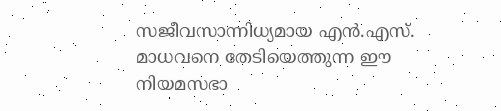സജീവസാന്നിധ്യമായ എന്‍.എസ്. മാധവനെ തേടിയെത്തുന്ന ഈ നിയമസഭാ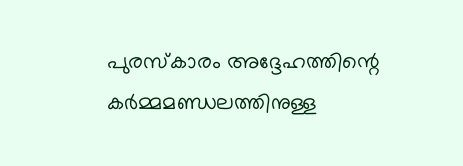പുരസ്‌കാരം അദ്ദേഹത്തിന്റെ കര്‍മ്മമണ്ഡലത്തിനുള്ള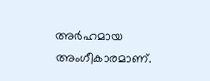അര്‍ഹമായ അംഗീകാരമാണ്.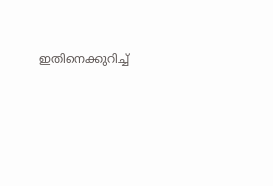ഇതിനെക്കുറിച്ച്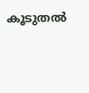കൂടുതല്‍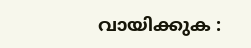വായിക്കുക :